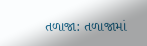તળાજા: તળાજામાં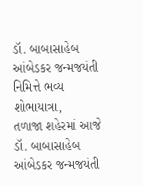ડૉ. બાબાસાહેબ આંબેડકર જન્મજયંતી નિમિત્તે ભવ્ય શોભાયાત્રા,
તળાજા શહેરમાં આજે ડૉ. બાબાસાહેબ આંબેડકર જન્મજયંતી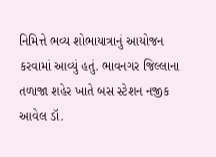નિમિત્તે ભવ્ય શોભાયાત્રાનું આયોજન કરવામાં આવ્યું હતું. ભાવનગર જિલ્લાના તળાજા શહેર ખાતે બસ સ્ટેશન નજીક આવેલ ડૉ.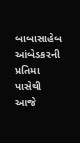બાબાસાહેબ આંબેડકરની પ્રતિમા પાસેથી આજે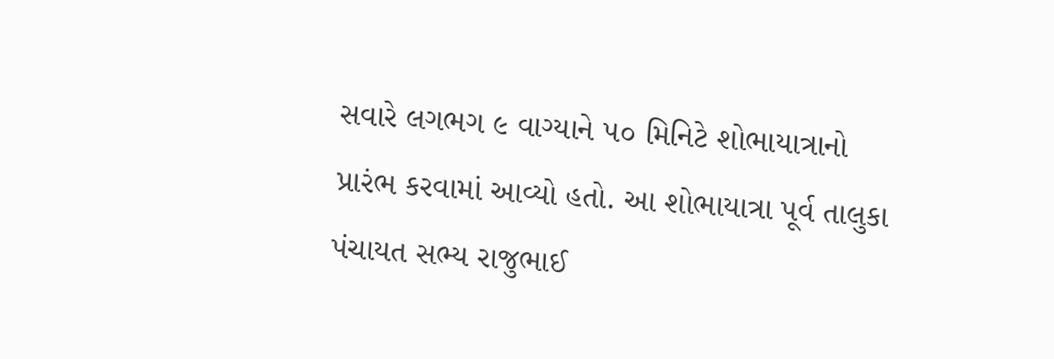સવારે લગભગ ૯ વાગ્યાને ૫૦ મિનિટે શોભાયાત્રાનો પ્રારંભ કરવામાં આવ્યો હતો. આ શોભાયાત્રા પૂર્વ તાલુકા પંચાયત સભ્ય રાજુભાઈ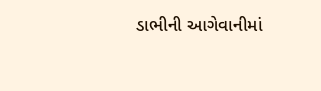ડાભીની આગેવાનીમાં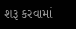શરૂ કરવામાં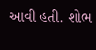આવી હતી. શોભ